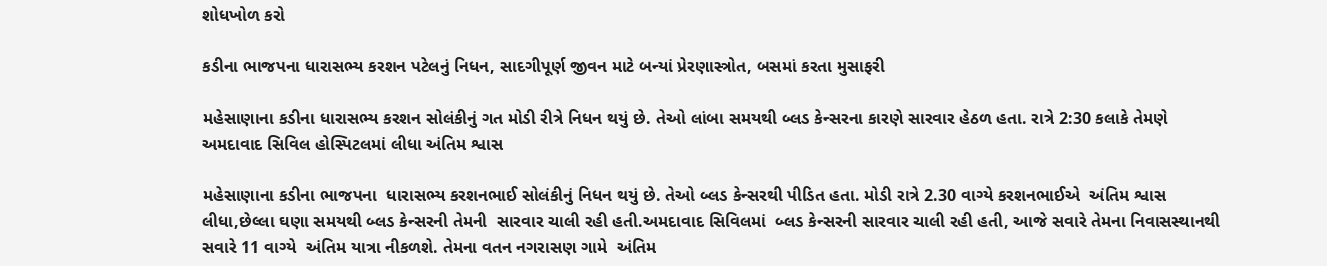શોધખોળ કરો

કડીના ભાજપના ધારાસભ્ય કરશન પટેલનું નિધન, સાદગીપૂર્ણ જીવન માટે બન્યાં પ્રેરણાસ્ત્રોત, બસમાં કરતા મુસાફરી

મહેસાણાના કડીના ધારાસભ્ય કરશન સોલંકીનું ગત મોડી રીત્રે નિધન થયું છે. તેઓ લાંબા સમયથી બ્લડ કેન્સરના કારણે સારવાર હેઠળ હતા. રાત્રે 2:30 કલાકે તેમણે અમદાવાદ સિવિલ હોસ્પિટલમાં લીધા અંતિમ શ્વાસ

મહેસાણાના કડીના ભાજપના  ધારાસભ્ય કરશનભાઈ સોલંકીનું નિધન થયું છે. તેઓ બ્લડ કેન્સરથી પીડિત હતા. મોડી રાત્રે 2.30 વાગ્યે કરશનભાઈએ  અંતિમ શ્વાસ લીધા,છેલ્લા ઘણા સમયથી બ્લડ કેન્સરની તેમની  સારવાર ચાલી રહી હતી.અમદાવાદ સિવિલમાં  બ્લડ કેન્સરની સારવાર ચાલી રહી હતી, આજે સવારે તેમના નિવાસસ્થાનથી સવારે 11 વાગ્યે  અંતિમ યાત્રા નીકળશે. તેમના વતન નગરાસણ ગામે  અંતિમ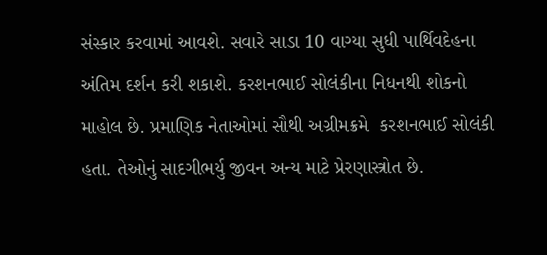સંસ્કાર કરવામાં આવશે. સવારે સાડા 10 વાગ્યા સુધી પાર્થિવદેહના  અંતિમ દર્શન કરી શકાશે. કરશનભાઈ સોલંકીના નિધનથી શોકનો માહોલ છે. પ્રમાણિક નેતાઓમાં સૌથી અગ્રીમક્રમે  કરશનભાઈ સોલંકી હતા. તેઓનું સાદગીભર્યુ જીવન અન્ય માટે પ્રેરણાસ્ત્રોત છે.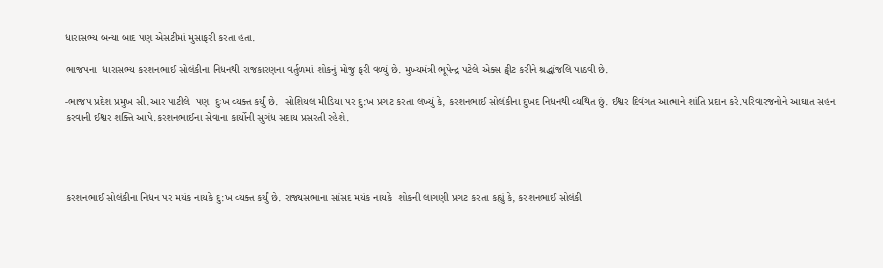ધારાસભ્ય બન્યા બાદ પણ એસટીમાં મુસાફરી કરતા હતા.

ભાજપના  ધારાસભ્ય કરશનભાઈ સોલંકીના નિધનથી રાજકારણના વર્તુળમાં શોકનું મોજુ ફરી વળ્યું છે. મુખ્યમંત્રી ભૂપેન્દ્ર પટેલે એક્સ ટ્વીટ કરીને શ્રદ્ધાંજલિ પાઠવી છે.

-ભાજપ પ્રદેશ પ્રમુખ સી.આર પાટીલે  પણ  દુઃખ વ્યક્ત કર્યું છે.  સોશિયલ મીડિયા પર દુ:ખ પ્રગટ કરતા લખ્યું કે, કરશનભાઈ સોલંકીના દુખદ નિધનથી વ્યથિત છું. ઈશ્વર દિવંગત આત્માને શાંતિ પ્રદાન કરે.પરિવારજનોને આઘાત સહન કરવાની ઈશ્વર શક્તિ આપે.કરશનભાઈના સેવાના કાર્યોની સુગંધ સદાય પ્રસરતી રહેશે.




કરશનભાઈ સોલંકીના નિધન પર મયંક નાયકે દુ:ખ વ્યક્ત કર્યું છે. રાજ્યસભાના સાંસદ મયંક નાયકે  શોકની લાગણી પ્રગટ કરતા કહ્યું કે, કરશનભાઈ સોલંકી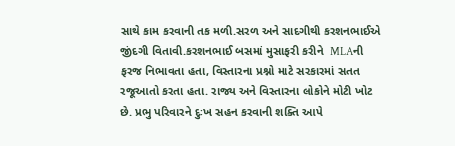સાથે કામ કરવાની તક મળી.સરળ અને સાદગીથી કરશનભાઈએ જીંદગી વિતાવી.કરશનભાઈ બસમાં મુસાફરી કરીને  MLAની ફરજ નિભાવતા હતા, વિસ્તારના પ્રશ્નો માટે સરકારમાં સતત રજૂઆતો કરતા હતા. રાજ્ય અને વિસ્તારના લોકોને મોટી ખોટ છે. પ્રભુ પરિવારને દુઃખ સહન કરવાની શક્તિ આપે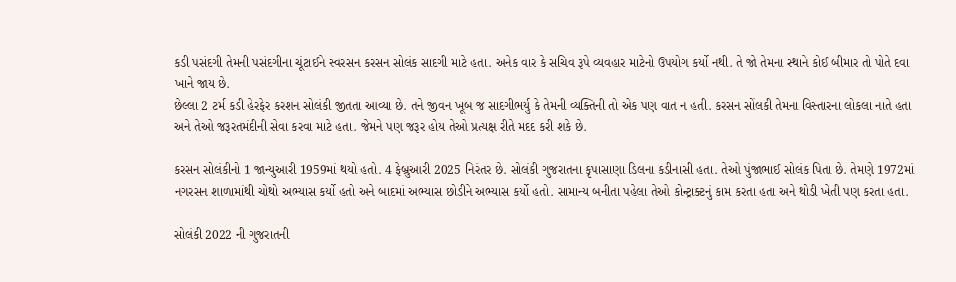કડી પસંદગી તેમની પસંદગીના ચૂંટાઈને સ્વરસન કરસન સોલંક સાદગી માટે હતા. અનેક વાર કે સચિવ રૂપે વ્યવહાર માટેનો ઉપયોગ કર્યો નથી. તે જો તેમના સ્થાને કોઈ બીમાર તો પોતે દવા ખાને જાય છે.
છેલ્લા 2 ટર્મ કડી હેરફેર કરશન સોલંકી જીતતા આવ્યા છે. તને જીવન ખૂબ જ સાદગીભર્યુ કે તેમની વ્યક્તિની તો એક પણ વાત ન હતી. કરસન સોંલકી તેમના વિસ્તારના લોકલા નાતે હતા અને તેઓ જરૂરતમંદીની સેવા કરવા માટે હતા. જેમને પણ જરૂર હોય તેઓ પ્રત્યક્ષ રીતે મદદ કરી શકે છે.

કરસન સોલંકીનો 1 જાન્યુઆરી 1959માં થયો હતો. 4 ફેબ્રુઆરી 2025 નિરંતર છે. સોલંકી ગુજરાતના કૃપાસાણા ડિલના કડીનાસી હતા. તેઓ પુંજાભાઈ સોલંક પિતા છે. તેમણે 1972માં નગરસન શાળામાંથી ચોથો અભ્યાસ કર્યો હતો અને બાદમાં અભ્યાસ છોડીને અભ્યાસ કર્યો હતો. સામાન્ય બનીતા પહેલા તેઓ કોન્ટ્રાક્ટનું કામ કરતા હતા અને થોડી ખેતી પણ કરતા હતા.

સોલંકી 2022 ની ગુજરાતની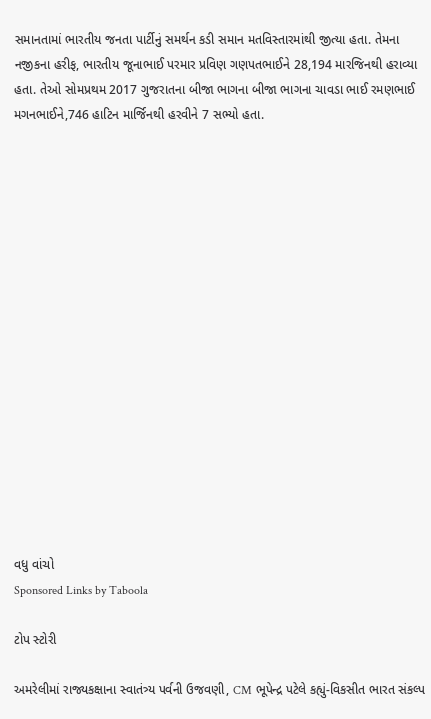સમાનતામાં ભારતીય જનતા પાર્ટીનું સમર્થન કડી સમાન મતવિસ્તારમાંથી જીત્યા હતા. તેમના નજીકના હરીફ, ભારતીય જૂનાભાઈ પરમાર પ્રવિણ ગણપતભાઈને 28,194 મારજિનથી હરાવ્યા હતા. તેઓ સોમપ્રથમ 2017 ગુજરાતના બીજા ભાગના બીજા ભાગના ચાવડા ભાઈ રમણભાઈ મગનભાઈને,746 હાટિન માર્જિનથી હરવીને 7 સભ્યો હતા.

















વધુ વાંચો
Sponsored Links by Taboola

ટોપ સ્ટોરી

અમરેલીમાં રાજ્યકક્ષાના સ્વાતંત્ર્ય પર્વની ઉજવણી, CM ભૂપેન્દ્ર પટેલે કહ્યું-વિકસીત ભારત સંકલ્પ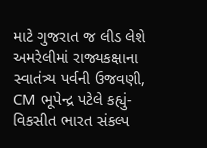માટે ગુજરાત જ લીડ લેશે
અમરેલીમાં રાજ્યકક્ષાના સ્વાતંત્ર્ય પર્વની ઉજવણી, CM ભૂપેન્દ્ર પટેલે કહ્યું-વિકસીત ભારત સંકલ્પ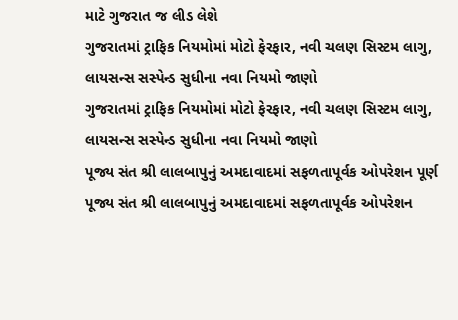માટે ગુજરાત જ લીડ લેશે
ગુજરાતમાં ટ્રાફિક નિયમોમાં મોટો ફેરફાર, નવી ચલણ સિસ્ટમ લાગુ, લાયસન્સ સસ્પેન્ડ સુધીના નવા નિયમો જાણો
ગુજરાતમાં ટ્રાફિક નિયમોમાં મોટો ફેરફાર, નવી ચલણ સિસ્ટમ લાગુ, લાયસન્સ સસ્પેન્ડ સુધીના નવા નિયમો જાણો
પૂજ્ય સંત શ્રી લાલબાપુનું અમદાવાદમાં સફળતાપૂર્વક ઓપરેશન પૂર્ણ
પૂજ્ય સંત શ્રી લાલબાપુનું અમદાવાદમાં સફળતાપૂર્વક ઓપરેશન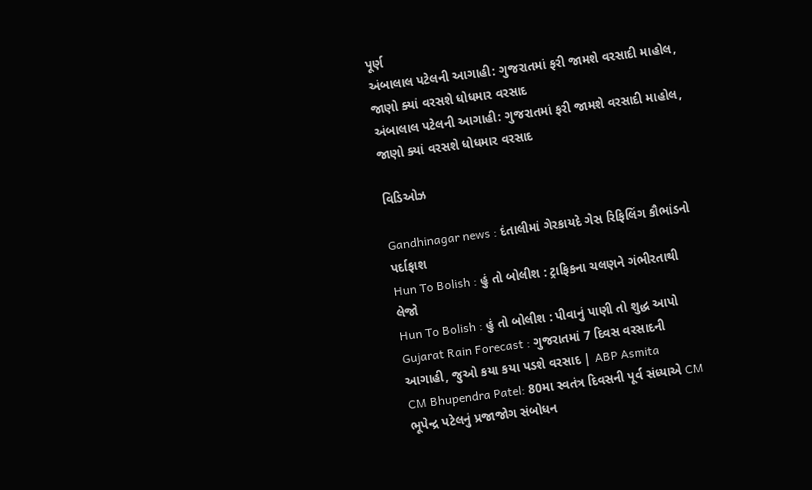પૂર્ણ
અંબાલાલ પટેલની આગાહી: ગુજરાતમાં ફરી જામશે વરસાદી માહોલ, જાણો ક્યાં વરસશે ધોધમાર વરસાદ
અંબાલાલ પટેલની આગાહી: ગુજરાતમાં ફરી જામશે વરસાદી માહોલ, જાણો ક્યાં વરસશે ધોધમાર વરસાદ

વિડિઓઝ

Gandhinagar news : દંતાલીમાં ગેરકાયદે ગેસ રિફિલિંગ કૌભાંડનો પર્દાફાશ
Hun To Bolish : હું તો બોલીશ : ટ્રાફિકના ચલણને ગંભીરતાથી લેજો
Hun To Bolish : હું તો બોલીશ : પીવાનું પાણી તો શુદ્ધ આપો
Gujarat Rain Forecast : ગુજરાતમાં 7 દિવસ વરસાદની આગાહી, જુઓ કયા કયા પડશે વરસાદ | ABP Asmita
CM Bhupendra Patel: 80મા સ્વતંત્ર દિવસની પૂર્વ સંધ્યાએ CM ભૂપેન્દ્ર પટેલનું પ્રજાજોગ સંબોધન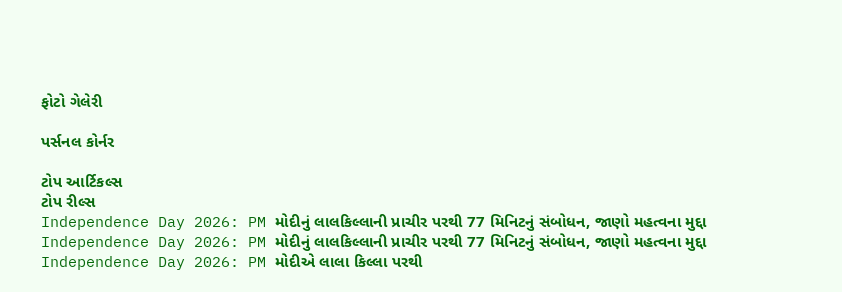ફોટો ગેલેરી

પર્સનલ કોર્નર

ટોપ આર્ટિકલ્સ
ટોપ રીલ્સ
Independence Day 2026: PM મોદીનું લાલકિલ્લાની પ્રાચીર પરથી 77 મિનિટનું સંબોધન, જાણો મહત્વના મુદ્દા
Independence Day 2026: PM મોદીનું લાલકિલ્લાની પ્રાચીર પરથી 77 મિનિટનું સંબોધન, જાણો મહત્વના મુદ્દા
Independence Day 2026: PM મોદીએ લાલા કિલ્લા પરથી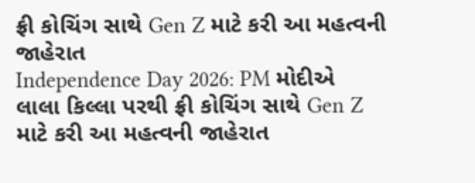ફ્રી કોચિંગ સાથે Gen Z માટે કરી આ મહત્વની જાહેરાત
Independence Day 2026: PM મોદીએ લાલા કિલ્લા પરથી ફ્રી કોચિંગ સાથે Gen Z માટે કરી આ મહત્વની જાહેરાત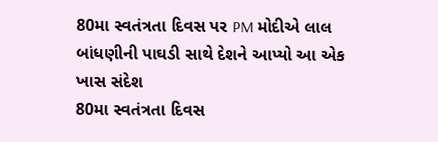80મા સ્વતંત્રતા દિવસ પર PM મોદીએ લાલ બાંધણીની પાઘડી સાથે દેશને આપ્યો આ એક ખાસ સંદેશ
80મા સ્વતંત્રતા દિવસ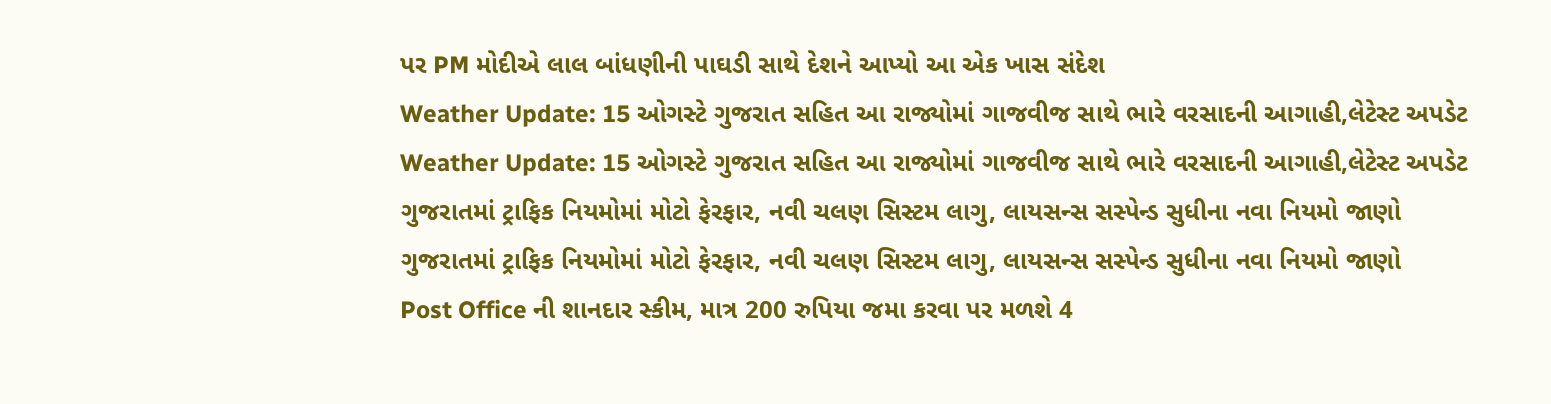પર PM મોદીએ લાલ બાંધણીની પાઘડી સાથે દેશને આપ્યો આ એક ખાસ સંદેશ
Weather Update: 15 ઓગસ્ટે ગુજરાત સહિત આ રાજ્યોમાં ગાજવીજ સાથે ભારે વરસાદની આગાહી,લેટેસ્ટ અપડેટ
Weather Update: 15 ઓગસ્ટે ગુજરાત સહિત આ રાજ્યોમાં ગાજવીજ સાથે ભારે વરસાદની આગાહી,લેટેસ્ટ અપડેટ
ગુજરાતમાં ટ્રાફિક નિયમોમાં મોટો ફેરફાર, નવી ચલણ સિસ્ટમ લાગુ, લાયસન્સ સસ્પેન્ડ સુધીના નવા નિયમો જાણો
ગુજરાતમાં ટ્રાફિક નિયમોમાં મોટો ફેરફાર, નવી ચલણ સિસ્ટમ લાગુ, લાયસન્સ સસ્પેન્ડ સુધીના નવા નિયમો જાણો
Post Office ની શાનદાર સ્કીમ, માત્ર 200 રુપિયા જમા કરવા પર મળશે 4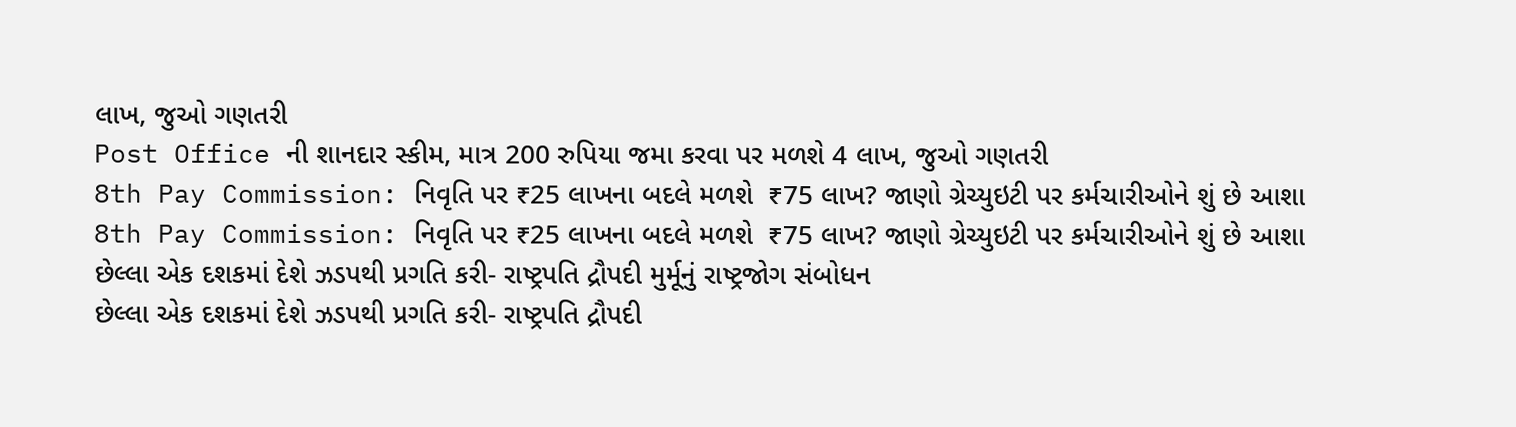લાખ, જુઓ ગણતરી
Post Office ની શાનદાર સ્કીમ, માત્ર 200 રુપિયા જમા કરવા પર મળશે 4 લાખ, જુઓ ગણતરી
8th Pay Commission: નિવૃતિ પર ₹25 લાખના બદલે મળશે  ₹75 લાખ? જાણો ગ્રેચ્યુઇટી પર કર્મચારીઓને શું છે આશા
8th Pay Commission: નિવૃતિ પર ₹25 લાખના બદલે મળશે  ₹75 લાખ? જાણો ગ્રેચ્યુઇટી પર કર્મચારીઓને શું છે આશા
છેલ્લા એક દશકમાં દેશે ઝડપથી પ્રગતિ કરી- રાષ્ટ્રપતિ દ્રૌપદી મુર્મૂનું રાષ્ટ્રજોગ સંબોધન
છેલ્લા એક દશકમાં દેશે ઝડપથી પ્રગતિ કરી- રાષ્ટ્રપતિ દ્રૌપદી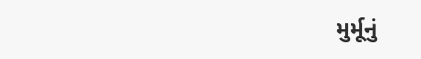મુર્મૂનું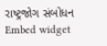રાષ્ટ્રજોગ સંબોધન
Embed widget